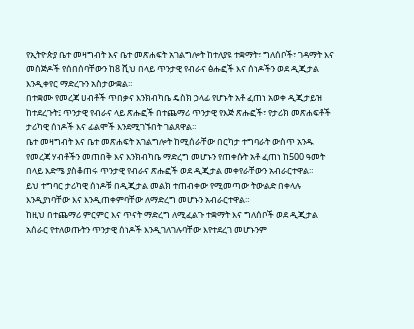የኢትዮጵያ ቤተ መዛግብት እና ቤተ መጽሐፍት አገልግሎት ከተለያዩ ተቋማት፣ ግለሰቦች፣ ገዳማት እና መስጅዶች የሰበሰባቸውን ከ8 ሺህ በላይ ጥንታዊ የብራና ፅሑፎች እና ሰነዶችን ወደ ዲጂታል እንዲቀየር ማድረጉን አስታውቋል።
በተቋሙ የመረጃ ሀብቶች ጥበቃና እንክብካቤ ዴስክ ኃላፊ የሆኑት አቶ ፈጠነ አወቀ ዲጂታይዝ ከተደረጉት፤ ጥንታዊ የብራና ላይ ጽሑፎች በተጨማሪ ጥንታዊ የእጅ ጽሑፎች፣ የታሪክ መጽሐፍቶች ታሪካዊ ሰነዶች እና ፊልሞች እንደሚገኙበት ገልጸዋል።
ቤተ መዛግብት እና ቤተ መጽሐፍት አገልግሎት ከሚሰራቸው በርካታ ተግባራት ውስጥ አንዱ የመረጃ ሃብቶችን መጠበቅ እና እንክብካቤ ማድረግ መሆኑን የጠቀሱት አቶ ፈጠነ ከ500 ዓመት በላይ እድሜ ያስቆጠሩ ጥንታዊ የብራና ጽሑፎች ወደ ዲጂታል መቀየራቸውን አብራርተዋል።
ይህ ተግባር ታሪካዊ ሰነዶቹ በዲጂታል መልክ ተጠብቀው የሚመጣው ትውልድ በቀላሉ እንዲያነባቸው እና እንዲጠቀምባቸው ለማድረግ መሆኑን አብራርተዋል።
ከዚህ በተጨማሪ ምርምር እና ጥናት ማድረግ ለሚፈልጉ ተቋማት እና ግለሰቦች ወደ ዲጂታል አሰራር የተለወጡትን ጥንታዊ ሰነዶች እንዲገለገሉባቸው እየተደረገ መሆኑንም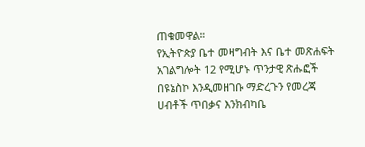ጠቁመዋል።
የኢትዮጵያ ቤተ መዛግብት እና ቤተ መጽሐፍት አገልግሎት 12 የሚሆኑ ጥንታዊ ጽሑፎች በዩኔስኮ እንዲመዘገቡ ማድረጉን የመረጃ ሀብቶች ጥበቃና እንክብካቤ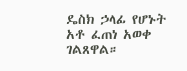ዴስክ ኃላፊ የሆኑት አቶ ፈጠነ አወቀ ገልጸዋል።